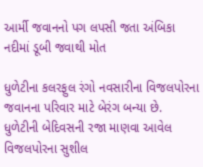આર્મી જવાનનો પગ લપસી જતા અંબિકા નદીમાં ડૂબી જવાથી મોત

ધુળેટીના કલરફુલ રંગો નવસારીના વિજલપોરના જવાનના પરિવાર માટે બેરંગ બન્યા છે. ધુળેટીની બેદિવસની રજા માણવા આવેલ વિજલપોરના સુશીલ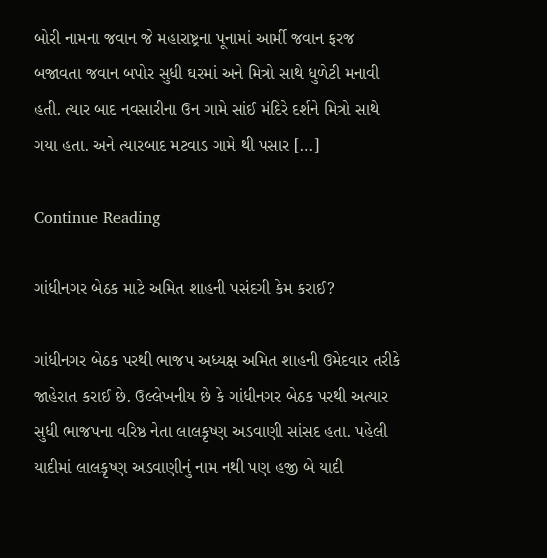બોરી નામના જવાન જે મહારાષ્ટ્રના પૂનામાં આર્મી જવાન ફરજ બજાવતા જવાન બપોર સુધી ઘરમાં અને મિત્રો સાથે ધુળેટી મનાવી હતી. ત્યાર બાદ નવસારીના ઉન ગામે સાંઈ મંદિરે દર્શને મિત્રો સાથે ગયા હતા. અને ત્યારબાદ મટવાડ ગામે થી પસાર […]

Continue Reading

ગાંધીનગર બેઠક માટે અમિત શાહની પસંદગી કેમ કરાઈ?

ગાંધીનગર બેઠક પરથી ભાજપ અધ્યક્ષ અમિત શાહની ઉમેદવાર તરીકે જાહેરાત કરાઈ છે. ઉલ્લેખનીય છે કે ગાંધીનગર બેઠક પરથી અત્યાર સુધી ભાજપના વરિષ્ઠ નેતા લાલકૃષ્ણ અડવાણી સાંસદ હતા. પહેલી યાદીમાં લાલકૃષ્ણ અડવાણીનું નામ નથી પણ હજી બે યાદી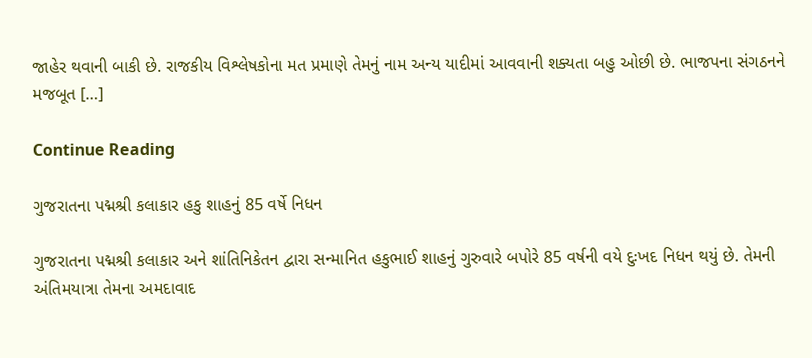જાહેર થવાની બાકી છે. રાજકીય વિશ્લેષકોના મત પ્રમાણે તેમનું નામ અન્ય યાદીમાં આવવાની શક્યતા બહુ ઓછી છે. ભાજપના સંગઠનને મજબૂત […]

Continue Reading

ગુજરાતના પદ્મશ્રી કલાકાર હકુ શાહનું 85 વર્ષે નિધન

ગુજરાતના પદ્મશ્રી કલાકાર અને શાંતિનિકેતન દ્વારા સન્માનિત હકુભાઈ શાહનું ગુરુવારે બપોરે 85 વર્ષની વયે દુઃખદ નિધન થયું છે. તેમની અંતિમયાત્રા તેમના અમદાવાદ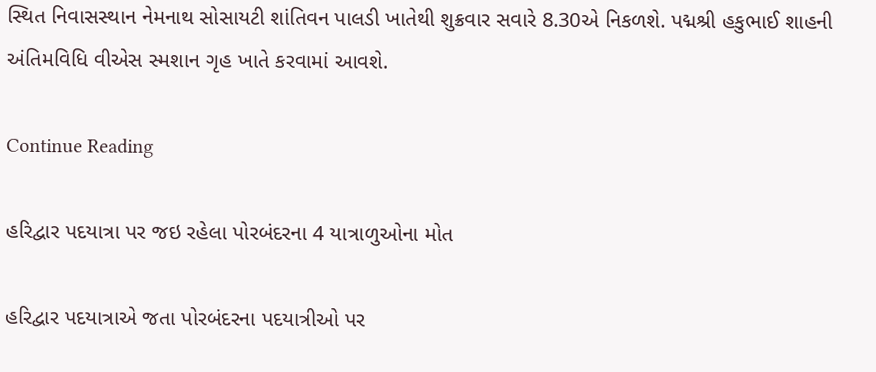સ્થિત નિવાસસ્થાન નેમનાથ સોસાયટી શાંતિવન પાલડી ખાતેથી શુક્રવાર સવારે 8.30એ નિકળશે. પદ્મશ્રી હકુભાઈ શાહની અંતિમવિધિ વીએસ સ્મશાન ગૃહ ખાતે કરવામાં આવશે.

Continue Reading

હરિદ્વાર પદયાત્રા પર જઇ રહેલા પોરબંદરના 4 યાત્રાળુઓના મોત

હરિદ્વાર પદયાત્રાએ જતા પોરબંદરના પદયાત્રીઓ પર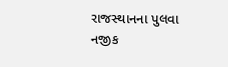રાજસ્થાનના પુલવા નજીક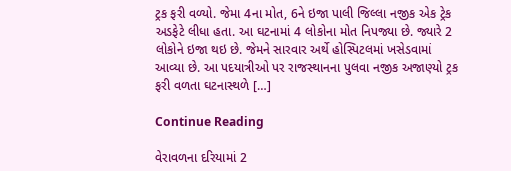ટ્રક ફરી વળ્યો. જેમા 4ના મોત, 6ને ઇજા પાલી જિલ્લા નજીક એક ટ્રેક અડફેટે લીધા હતા. આ ઘટનામાં 4 લોકોના મોત નિપજ્યા છે. જ્યારે 2 લોકોને ઇજા થઇ છે. જેમને સારવાર અર્થે હોસ્પિટલમાં ખસેડવામાં આવ્યા છે. આ પદયાત્રીઓ પર રાજસ્થાનના પુલવા નજીક અજાણ્યો ટ્રક ફરી વળતા ઘટનાસ્થળે […]

Continue Reading

વેરાવળના દરિયામાં 2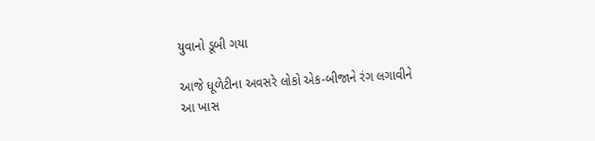યુવાનો ડૂબી ગયા

આજે ધૂળેટીના અવસરે લોકો એક-બીજાને રંગ લગાવીને આ ખાસ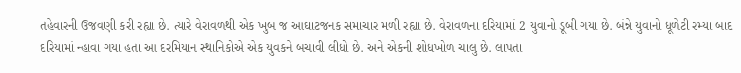તહેવારની ઉજવણી કરી રહ્યા છે. ત્યારે વેરાવળથી એક ખુબ જ આઘાટજનક સમાચાર મળી રહ્યા છે. વેરાવળના દરિયામાં 2 યુવાનો ડૂબી ગયા છે. બંન્ને યુવાનો ધૂળેટી રમ્યા બાદ દરિયામાં ન્હાવા ગયા હતા આ દરમિયાન સ્થાનિકોએ એક યુવકને બચાવી લીધો છે. અને એકની શોધખોળ ચાલુ છે. લાપતા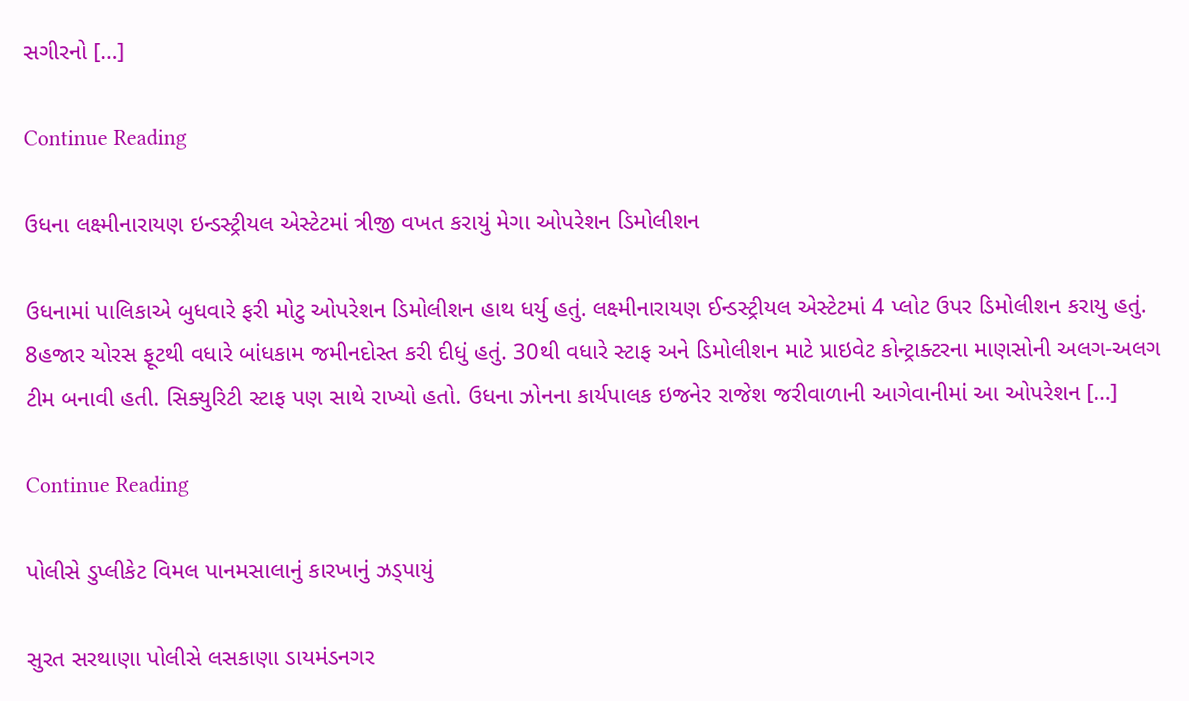સગીરનો […]

Continue Reading

ઉધના લક્ષ્મીનારાયણ ઇન્ડસ્ટ્રીયલ એસ્ટેટમાં ત્રીજી વખત કરાયું મેગા ઓપરેશન ડિમોલીશન

ઉધનામાં પાલિકાએ બુધવારે ફરી મોટુ ઓપરેશન ડિમોલીશન હાથ ધર્યુ હતું. લક્ષ્મીનારાયણ ઈન્ડસ્ટ્રીયલ એસ્ટેટમાં 4 પ્લોટ ઉપર ડિમોલીશન કરાયુ હતું. 8હજાર ચોરસ ફૂટથી વધારે બાંધકામ જમીનદોસ્ત કરી દીધું હતું. 30થી વધારે સ્ટાફ અને ડિમોલીશન માટે પ્રાઇવેટ કોન્ટ્રાક્ટરના માણસોની અલગ-અલગ ટીમ બનાવી હતી. સિક્યુરિટી સ્ટાફ પણ સાથે રાખ્યો હતો. ઉધના ઝોનના કાર્યપાલક ઇજનેર રાજેશ જરીવાળાની આગેવાનીમાં આ ઓપરેશન […]

Continue Reading

પોલીસે ડુપ્લીકેટ વિમલ પાનમસાલાનું કારખાનું ઝડ્પાયું

સુરત સરથાણા પોલીસે લસકાણા ડાયમંડનગર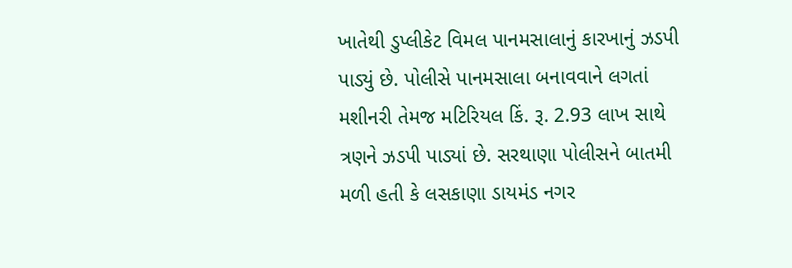ખાતેથી ડુપ્લીકેટ વિમલ પાનમસાલાનું કારખાનું ઝડપી પાડ્યું છે. પોલીસે પાનમસાલા બનાવવાને લગતાં મશીનરી તેમજ મટિરિયલ કિં. રૂ. 2.93 લાખ સાથે ત્રણને ઝડપી પાડ્યાં છે. સરથાણા પોલીસને બાતમી મળી હતી કે લસકાણા ડાયમંડ નગર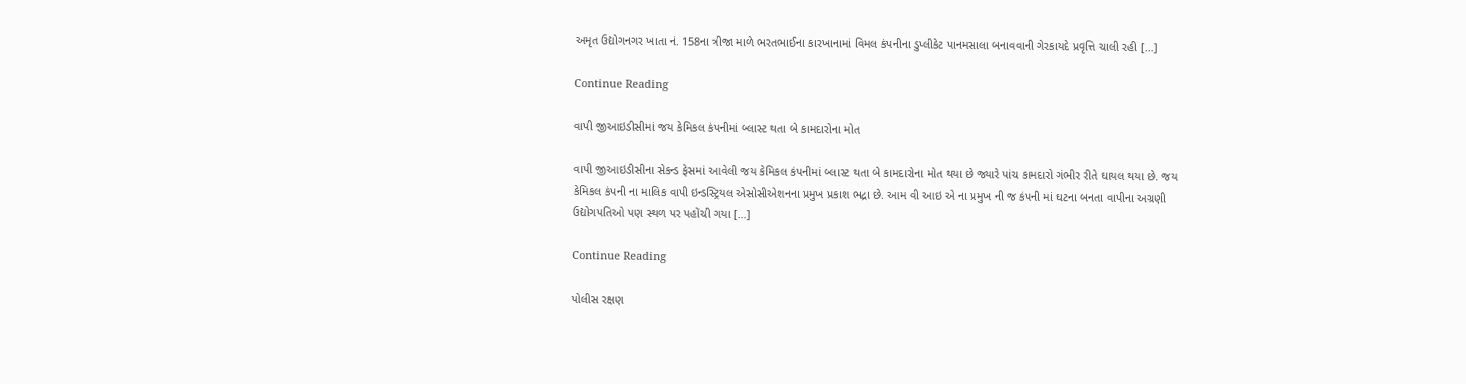અમૃત ઉદ્યોગનગર ખાતા નં. 158ના ત્રીજા માળે ભરતભાઈના કારખાનામાં વિમલ કંપનીના ડુપ્લીકેટ પાનમસાલા બનાવવાની ગેરકાયદે પ્રવૃત્તિ ચાલી રહી […]

Continue Reading

વાપી જીઆઇડીસીમાં જય કેમિકલ કંપનીમાં બ્લાસ્ટ થતા બે કામદારોના મોત

વાપી જીઆઇડીસીના સેકન્ડ ફેસમાં આવેલી જય કેમિકલ કંપનીમાં બ્લાસ્ટ થતા બે કામદારોના મોત થયા છે જ્યારે પાંચ કામદારો ગંભીર રીતે ઘાયલ થયા છે. જય કેમિકલ કંપની ના માલિક વાપી ઇન્ડસ્ટ્રિયલ એસોસીએશનના પ્રમુખ પ્રકાશ ભદ્રા છે. આમ વી આઇ એ ના પ્રમુખ ની જ કંપની માં ઘટના બનતા વાપીના અગ્રણી ઉદ્યોગપતિઓ પણ સ્થળ પર પહોંચી ગયા […]

Continue Reading

પોલીસ રક્ષણ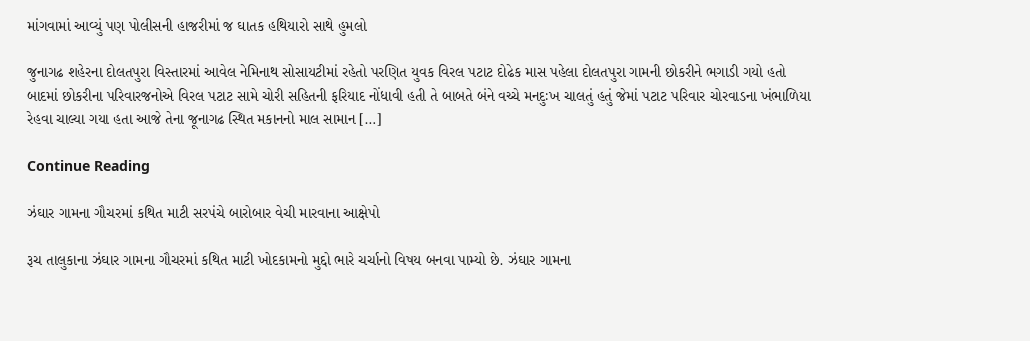માંગવામાં આવ્યું પણ પોલીસની હાજરીમાં જ ઘાતક હથિયારો સાથે હુમલો

જુનાગઢ શહેરના દોલતપુરા વિસ્તારમાં આવેલ નેમિનાથ સોસાયટીમાં રહેતો પરણિત યુવક વિરલ પટાટ દોઢેક માસ પહેલા દોલતપુરા ગામની છોકરીને ભગાડી ગયો હતો બાદમાં છોકરીના પરિવારજનોએ વિરલ પટાટ સામે ચોરી સહિતની ફરિયાદ નોંધાવી હતી તે બાબતે બંને વચ્ચે મનદુઃખ ચાલતું હતું જેમાં પટાટ પરિવાર ચોરવાડના ખંભાળિયા રેહવા ચાલ્યા ગયા હતા આજે તેના જૂનાગઢ સ્થિત મકાનનો માલ સામાન […]

Continue Reading

ઝંઘાર ગામના ગૌચરમાં કથિત માટી સરપંચે બારોબાર વેચી મારવાના આક્ષેપો

રૂચ તાલુકાના ઝંઘાર ગામના ગૌચરમાં કથિત માટી ખોદકામનો મુદ્દો ભારે ચર્ચાનો વિષય બનવા પામ્યો છે. ઝંઘાર ગામના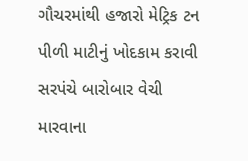ગૌચરમાંથી હજારો મેટ્રિક ટન પીળી માટીનું ખોદકામ કરાવી સરપંચે બારોબાર વેચી મારવાના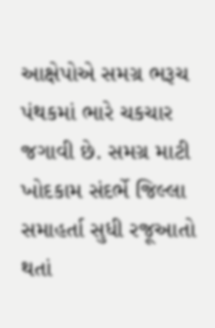આક્ષેપોએ સમગ્ર ભરૂચ પંથકમાં ભારે ચકચાર જગાવી છે. સમગ્ર માટી ખોદકામ સંદર્ભે જિલ્લા સમાહર્તા સુધી રજૂઆતો થતાં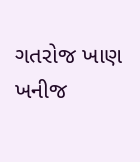ગતરોજ ખાણ ખનીજ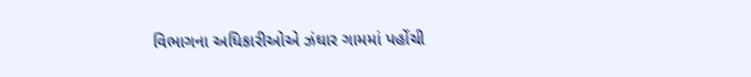વિભાગના અધિકારીઓએ ઝંઘાર ગામમાં પહોંચી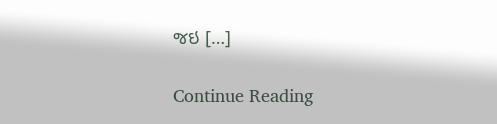જઇ […]

Continue Reading